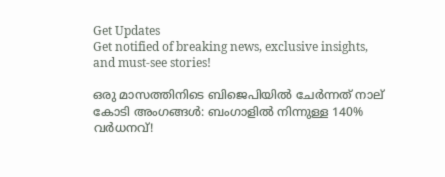Get Updates
Get notified of breaking news, exclusive insights, and must-see stories!

ഒരു മാസത്തിനിടെ ബിജെപിയില്‍ ചേര്‍ന്നത് നാല് കോടി അംഗങ്ങള്‍: ബംഗാളില്‍ നിന്നുള്ള 140% വ‍ര്‍ധനവ്!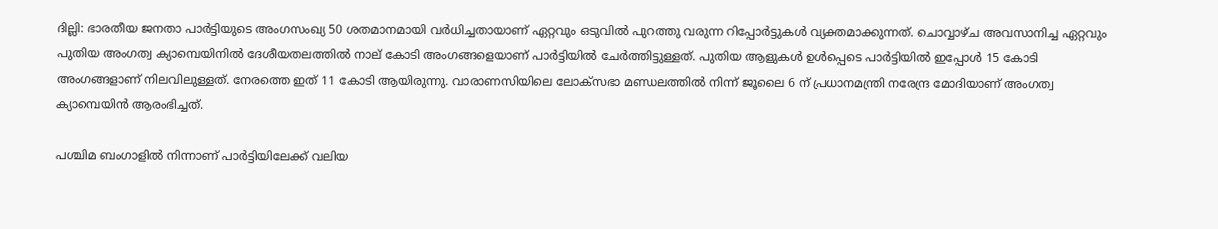ദില്ലി: ഭാരതീയ ജനതാ പാര്‍ട്ടിയുടെ അംഗസംഖ്യ 50 ശതമാനമായി വര്‍ധിച്ചതായാണ് ഏറ്റവും ഒടുവില്‍ പുറത്തു വരുന്ന റിപ്പോര്‍ട്ടുകള്‍ വ്യക്തമാക്കുന്നത്. ചൊവ്വാഴ്ച അവസാനിച്ച ഏറ്റവും പുതിയ അംഗത്വ ക്യാമ്പെയിനില്‍ ദേശീയതലത്തില്‍ നാല് കോടി അംഗങ്ങളെയാണ് പാര്‍ട്ടിയില്‍ ചേര്‍ത്തിട്ടുള്ളത്. പുതിയ ആളുകള്‍ ഉള്‍പ്പെടെ പാര്‍ട്ടിയില്‍ ഇപ്പോള്‍ 15 കോടി അംഗങ്ങളാണ് നിലവിലുള്ളത്. നേരത്തെ ഇത് 11 കോടി ആയിരുന്നു. വാരാണസിയിലെ ലോക്‌സഭാ മണ്ഡലത്തില്‍ നിന്ന് ജൂലൈ 6 ന് പ്രധാനമന്ത്രി നരേന്ദ്ര മോദിയാണ് അംഗത്വ ക്യാമ്പെയിന്‍ ആരംഭിച്ചത്.

പശ്ചിമ ബംഗാളില്‍ നിന്നാണ് പാര്‍ട്ടിയിലേക്ക് വലിയ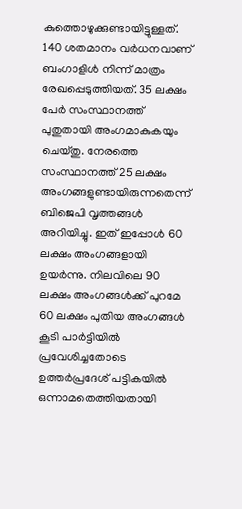കുത്തൊഴുക്കുണ്ടായിട്ടുള്ളത്. 140 ശതമാനം വര്‍ധനവാണ് ബംഗാളിള്‍ നിന്ന് മാത്രം രേഖപ്പെടുത്തിയത്. 35 ലക്ഷം പേര്‍ സംസ്ഥാനത്ത് പുതുതായി അംഗമാകുകയും ചെയ്തു. നേരത്തെ സംസ്ഥാനത്ത് 25 ലക്ഷം അംഗങ്ങളുണ്ടായിരുന്നതെന്ന് ബിജെപി വൃത്തങ്ങള്‍ അറിയിച്ചു. ഇത് ഇപ്പോള്‍ 60 ലക്ഷം അംഗങ്ങളായി ഉയര്‍ന്നു. നിലവിലെ 90 ലക്ഷം അംഗങ്ങള്‍ക്ക് പുറമേ 60 ലക്ഷം പുതിയ അംഗങ്ങള്‍ കൂടി പാര്‍ട്ടിയില്‍ പ്രവേശിച്ചതോടെ ഉത്തര്‍പ്രദേശ് പട്ടികയില്‍ ഒന്നാമതെത്തിയതായി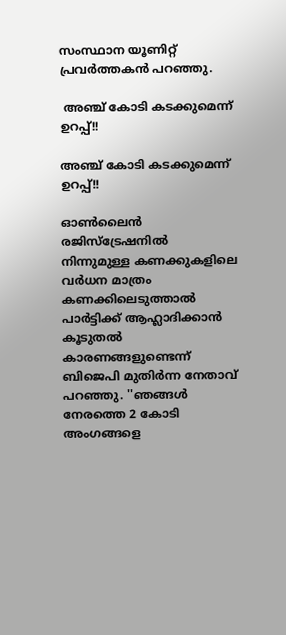സംസ്ഥാന യൂണിറ്റ് പ്രവര്‍ത്തകന്‍ പറഞ്ഞു.

 അ‍ഞ്ച് കോടി കടക്കുമെന്ന് ഉറപ്പ്!!

അ‍ഞ്ച് കോടി കടക്കുമെന്ന് ഉറപ്പ്!!

ഓണ്‍ലൈന്‍ രജിസ്ട്രേഷനില്‍ നിന്നുമുള്ള കണക്കുകളിലെ വര്‍ധന മാത്രം കണക്കിലെടുത്താല്‍ പാര്‍ട്ടിക്ക് ആഹ്ലാദിക്കാന്‍ കൂടുതല്‍ കാരണങ്ങളുണ്ടെന്ന് ബിജെപി മുതിര്‍ന്ന നേതാവ് പറഞ്ഞു. ''ഞങ്ങള്‍ നേരത്തെ 2 കോടി അംഗങ്ങളെ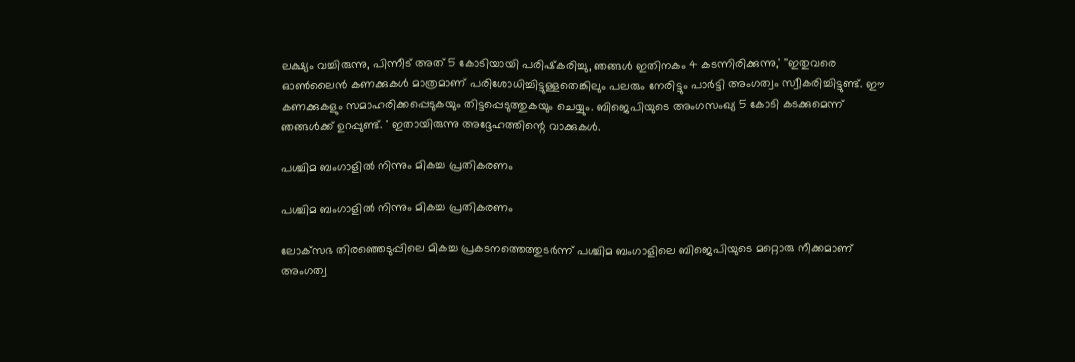ലക്ഷ്യം വച്ചിരുന്നു, പിന്നീട് അത് 5 കോടിയായി പരിഷ്‌കരിച്ചു, ഞങ്ങള്‍ ഇതിനകം 4 കടന്നിരിക്കുന്നു,' ''ഇതുവരെ ഓണ്‍ലൈന്‍ കണക്കുകള്‍ മാത്രമാണ് പരിശോധിച്ചിട്ടുള്ളതെങ്കിലും പലരും നേരിട്ടും പാര്‍ട്ടി അംഗത്വം സ്വീകരിച്ചിട്ടുണ്ട്. ഈ കണക്കുകളും സമാഹരിക്കപ്പെടുകയും തിട്ടപ്പെടുത്തുകയും ചെയ്യും. ബിജെപിയുടെ അംഗസംഖ്യ 5 കോടി കടക്കുമെന്ന് ഞങ്ങള്‍ക്ക് ഉറപ്പുണ്ട്. ' ഇതായിരുന്നു അദ്ദേഹത്തിന്റെ വാക്കുകള്‍.

പശ്ചിമ ബംഗാളില്‍ നിന്നും മികച്ച പ്രതികരണം

പശ്ചിമ ബംഗാളില്‍ നിന്നും മികച്ച പ്രതികരണം

ലോക്‌സഭ തിരഞ്ഞെടുപ്പിലെ മികച്ച പ്രകടനത്തെത്തുടര്‍ന്ന് പശ്ചിമ ബംഗാളിലെ ബിജെപിയുടെ മറ്റൊരു നീക്കമാണ് അംഗത്വ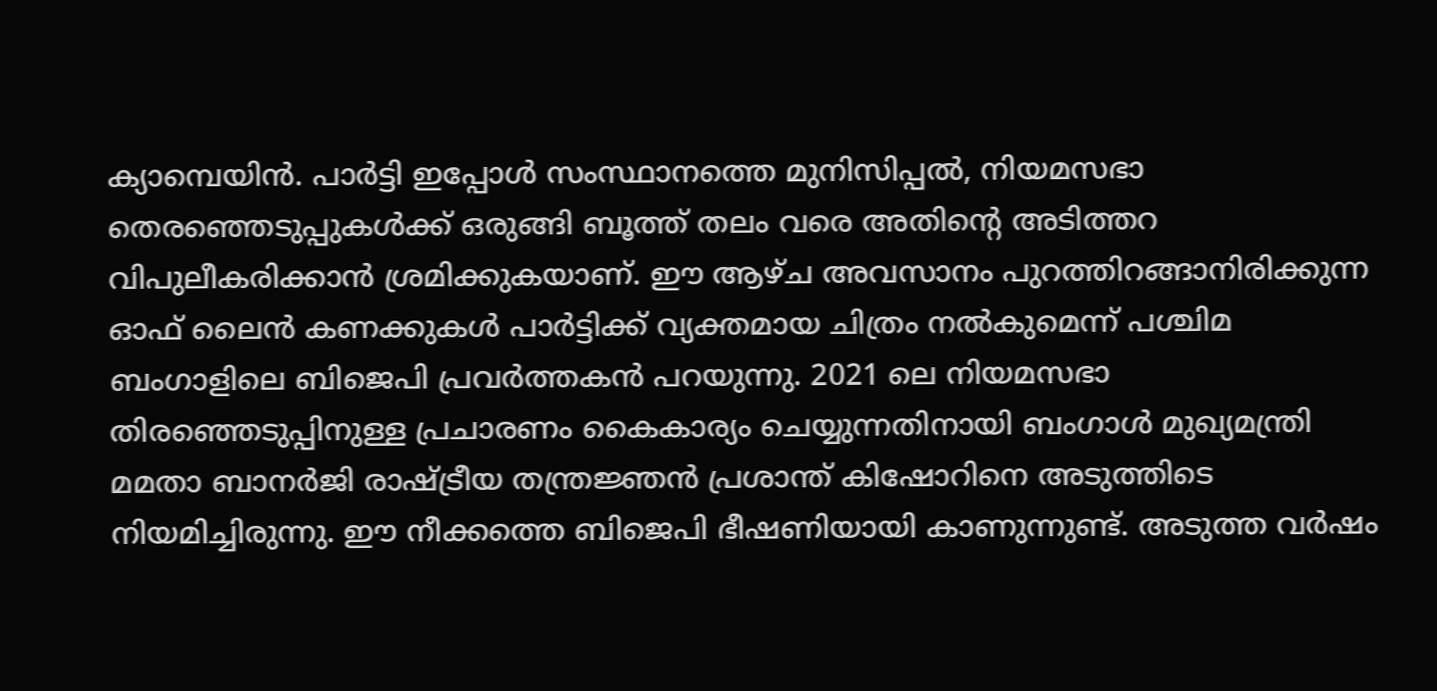ക്യാമ്പെയിന്‍. പാര്‍ട്ടി ഇപ്പോള്‍ സംസ്ഥാനത്തെ മുനിസിപ്പല്‍, നിയമസഭാ തെരഞ്ഞെടുപ്പുകള്‍ക്ക് ഒരുങ്ങി ബൂത്ത് തലം വരെ അതിന്റെ അടിത്തറ വിപുലീകരിക്കാന്‍ ശ്രമിക്കുകയാണ്. ഈ ആഴ്ച അവസാനം പുറത്തിറങ്ങാനിരിക്കുന്ന ഓഫ് ലൈന്‍ കണക്കുകള്‍ പാര്‍ട്ടിക്ക് വ്യക്തമായ ചിത്രം നല്‍കുമെന്ന് പശ്ചിമ ബംഗാളിലെ ബിജെപി പ്രവര്‍ത്തകന്‍ പറയുന്നു. 2021 ലെ നിയമസഭാ തിരഞ്ഞെടുപ്പിനുള്ള പ്രചാരണം കൈകാര്യം ചെയ്യുന്നതിനായി ബംഗാള്‍ മുഖ്യമന്ത്രി മമതാ ബാനര്‍ജി രാഷ്ട്രീയ തന്ത്രജ്ഞന്‍ പ്രശാന്ത് കിഷോറിനെ അടുത്തിടെ നിയമിച്ചിരുന്നു. ഈ നീക്കത്തെ ബിജെപി ഭീഷണിയായി കാണുന്നുണ്ട്. അടുത്ത വര്‍ഷം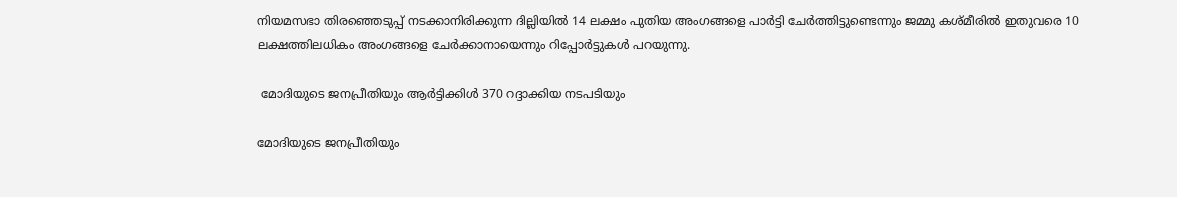നിയമസഭാ തിരഞ്ഞെടുപ്പ് നടക്കാനിരിക്കുന്ന ദില്ലിയില്‍ 14 ലക്ഷം പുതിയ അംഗങ്ങളെ പാര്‍ട്ടി ചേര്‍ത്തിട്ടുണ്ടെന്നും ജമ്മു കശ്മീരില്‍ ഇതുവരെ 10 ലക്ഷത്തിലധികം അംഗങ്ങളെ ചേര്‍ക്കാനായെന്നും റിപ്പോര്‍ട്ടുകള്‍ പറയുന്നു.

 മോദിയുടെ ജനപ്രീതിയും ആര്‍ട്ടിക്കിള്‍ 370 റദ്ദാക്കിയ നടപടിയും

മോദിയുടെ ജനപ്രീതിയും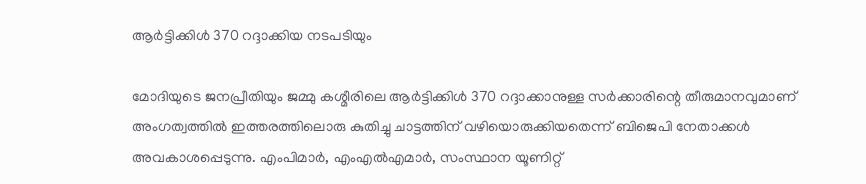ആര്‍ട്ടിക്കിള്‍ 370 റദ്ദാക്കിയ നടപടിയും

മോദിയുടെ ജനപ്രീതിയും ജമ്മു കശ്മീരിലെ ആര്‍ട്ടിക്കിള്‍ 370 റദ്ദാക്കാനുള്ള സര്‍ക്കാരിന്റെ തീരുമാനവുമാണ് അംഗത്വത്തില്‍ ഇത്തരത്തിലൊരു കുതിച്ചു ചാട്ടത്തിന് വഴിയൊരുക്കിയതെന്ന് ബിജെപി നേതാക്കള്‍ അവകാശപ്പെടുന്നു. എംപിമാര്‍, എംഎല്‍എമാര്‍, സംസ്ഥാന യൂണിറ്റ്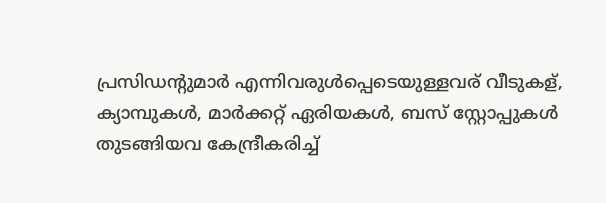പ്രസിഡന്റുമാര്‍ എന്നിവരുള്‍പ്പെടെയുള്ളവര് വീടുകള്, ക്യാമ്പുകള്‍, മാര്‍ക്കറ്റ് ഏരിയകള്‍, ബസ് സ്റ്റോപ്പുകള്‍ തുടങ്ങിയവ കേന്ദ്രീകരിച്ച്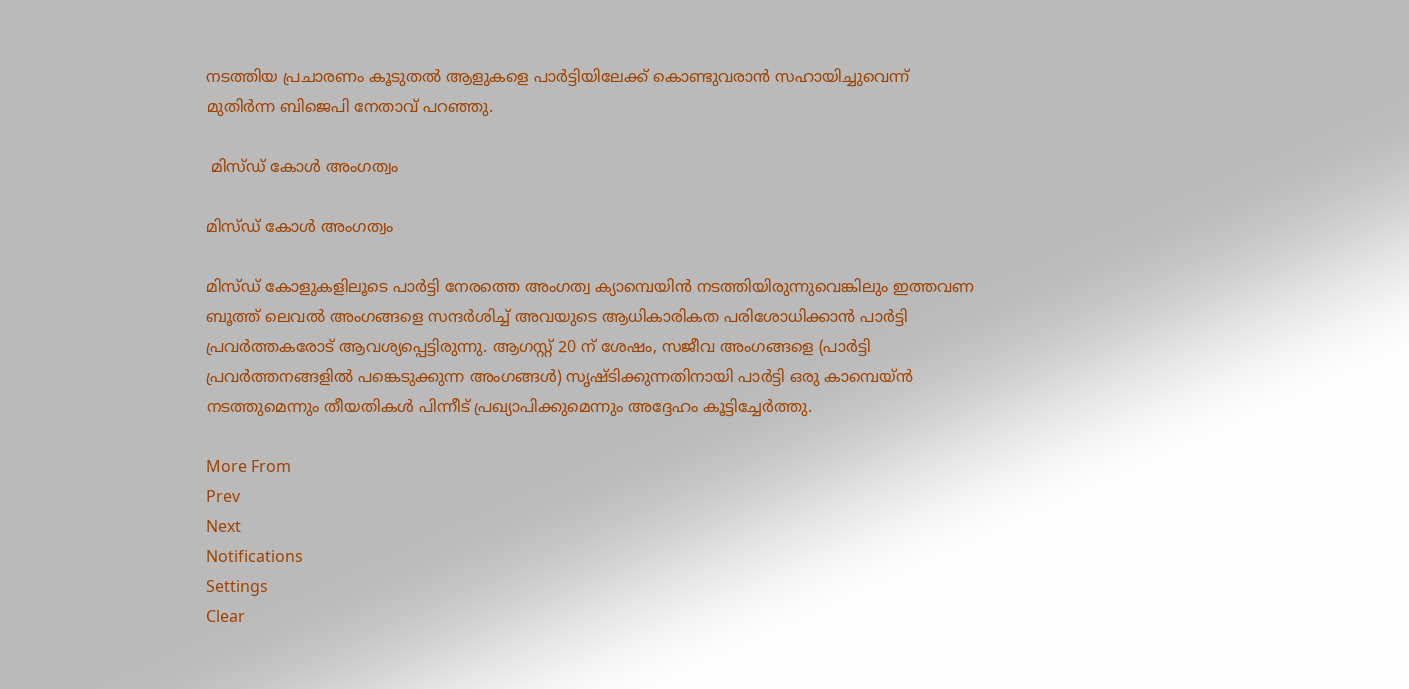നടത്തിയ പ്രചാരണം കൂടുതല്‍ ആളുകളെ പാര്‍ട്ടിയിലേക്ക് കൊണ്ടുവരാന്‍ സഹായിച്ചുവെന്ന് മുതിര്‍ന്ന ബിജെപി നേതാവ് പറഞ്ഞു.

 മിസ്ഡ് കോള്‍ അംഗത്വം

മിസ്ഡ് കോള്‍ അംഗത്വം

മിസ്ഡ് കോളുകളിലൂടെ പാര്‍ട്ടി നേരത്തെ അംഗത്വ ക്യാമ്പെയിന്‍ നടത്തിയിരുന്നുവെങ്കിലും ഇത്തവണ ബൂത്ത് ലെവല്‍ അംഗങ്ങളെ സന്ദര്‍ശിച്ച് അവയുടെ ആധികാരികത പരിശോധിക്കാന്‍ പാര്‍ട്ടി പ്രവര്‍ത്തകരോട് ആവശ്യപ്പെട്ടിരുന്നു. ആഗസ്റ്റ് 20 ന് ശേഷം, സജീവ അംഗങ്ങളെ (പാര്‍ട്ടി പ്രവര്‍ത്തനങ്ങളില്‍ പങ്കെടുക്കുന്ന അംഗങ്ങള്‍) സൃഷ്ടിക്കുന്നതിനായി പാര്‍ട്ടി ഒരു കാമ്പെയ്ന്‍ നടത്തുമെന്നും തീയതികള്‍ പിന്നീട് പ്രഖ്യാപിക്കുമെന്നും അദ്ദേഹം കൂട്ടിച്ചേര്‍ത്തു.

More From
Prev
Next
Notifications
Settings
Clear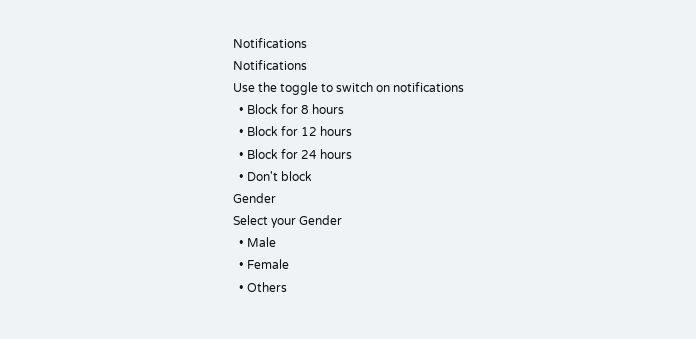Notifications
Notifications
Use the toggle to switch on notifications
  • Block for 8 hours
  • Block for 12 hours
  • Block for 24 hours
  • Don't block
Gender
Select your Gender
  • Male
  • Female
  • Others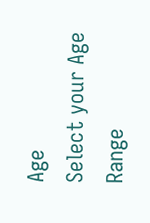Age
Select your Age Range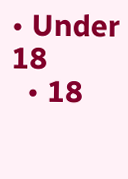• Under 18
  • 18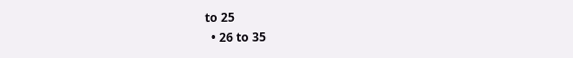to 25
  • 26 to 35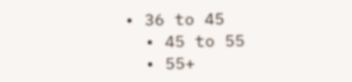• 36 to 45
  • 45 to 55
  • 55+